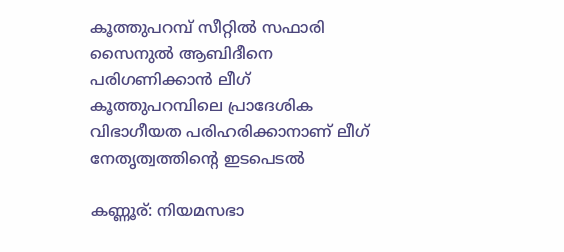കൂത്തുപറമ്പ് സീറ്റിൽ സഫാരി സൈനുൽ ആബിദീനെ പരിഗണിക്കാൻ ലീഗ്
കൂത്തുപറമ്പിലെ പ്രാദേശിക വിഭാഗീയത പരിഹരിക്കാനാണ് ലീഗ് നേതൃത്വത്തിന്റെ ഇടപെടൽ

കണ്ണൂര്: നിയമസഭാ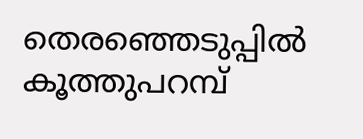തെരഞ്ഞെടുപ്പിൽ കൂത്തുപറമ്പ്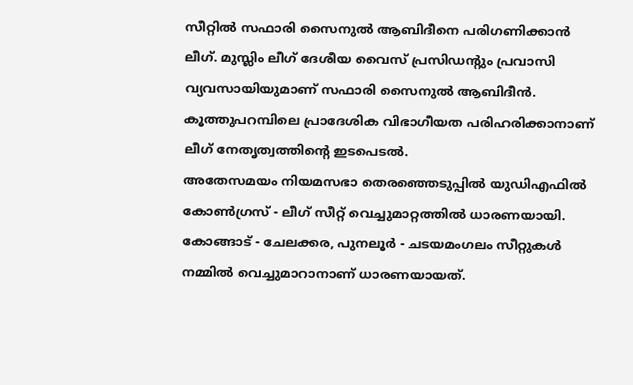സീറ്റിൽ സഫാരി സൈനുൽ ആബിദീനെ പരിഗണിക്കാൻ ലീഗ്. മുസ്ലിം ലീഗ് ദേശീയ വൈസ് പ്രസിഡന്റും പ്രവാസി വ്യവസായിയുമാണ് സഫാരി സൈനുൽ ആബിദീൻ. കൂത്തുപറമ്പിലെ പ്രാദേശിക വിഭാഗീയത പരിഹരിക്കാനാണ് ലീഗ് നേതൃത്വത്തിന്റെ ഇടപെടൽ.
അതേസമയം നിയമസഭാ തെരഞ്ഞെടുപ്പിൽ യുഡിഎഫിൽ കോൺഗ്രസ് - ലീഗ് സീറ്റ് വെച്ചുമാറ്റത്തിൽ ധാരണയായി. കോങ്ങാട് - ചേലക്കര, പുനലൂർ - ചടയമംഗലം സീറ്റുകൾ നമ്മിൽ വെച്ചുമാറാനാണ് ധാരണയായത്.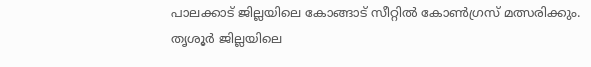പാലക്കാട് ജില്ലയിലെ കോങ്ങാട് സീറ്റിൽ കോൺഗ്രസ് മത്സരിക്കും.
തൃശൂർ ജില്ലയിലെ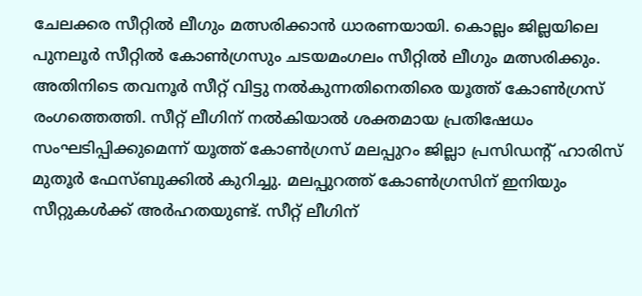ചേലക്കര സീറ്റിൽ ലീഗും മത്സരിക്കാൻ ധാരണയായി. കൊല്ലം ജില്ലയിലെ പുനലൂർ സീറ്റിൽ കോൺഗ്രസും ചടയമംഗലം സീറ്റിൽ ലീഗും മത്സരിക്കും.
അതിനിടെ തവനൂർ സീറ്റ് വിട്ടു നൽകുന്നതിനെതിരെ യൂത്ത് കോൺഗ്രസ് രംഗത്തെത്തി. സീറ്റ് ലീഗിന് നൽകിയാൽ ശക്തമായ പ്രതിഷേധം സംഘടിപ്പിക്കുമെന്ന് യൂത്ത് കോൺഗ്രസ് മലപ്പുറം ജില്ലാ പ്രസിഡന്റ് ഹാരിസ് മുതൂർ ഫേസ്ബുക്കിൽ കുറിച്ചു. മലപ്പുറത്ത് കോൺഗ്രസിന് ഇനിയും സീറ്റുകൾക്ക് അർഹതയുണ്ട്. സീറ്റ് ലീഗിന്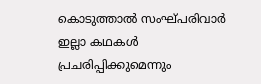കൊടുത്താൽ സംഘ്പരിവാർ ഇല്ലാ കഥകൾ പ്രചരിപ്പിക്കുമെന്നും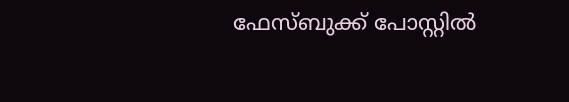ഫേസ്ബുക്ക് പോസ്റ്റിൽ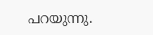പറയുന്നു.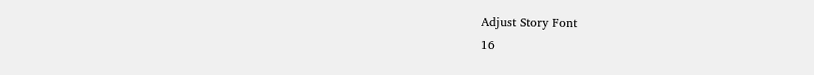Adjust Story Font
16